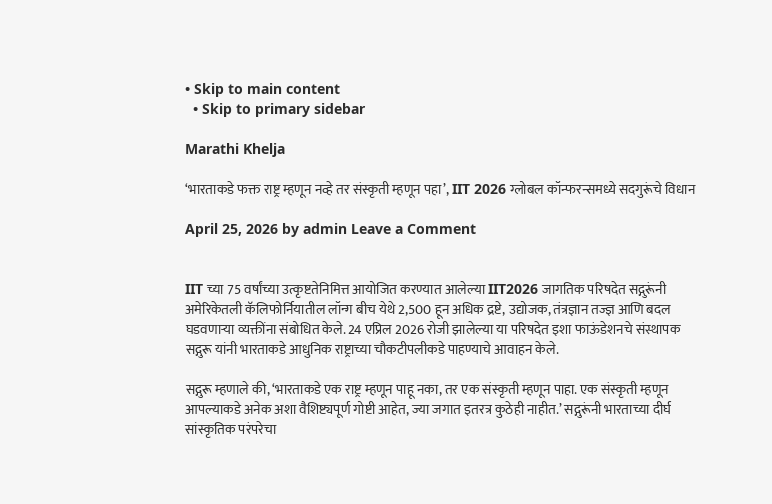• Skip to main content
  • Skip to primary sidebar

Marathi Khelja

‘भारताकडे फक्त राष्ट्र म्हणून नव्हे तर संस्कृती म्हणून पहा’, IIT 2026 ग्लोबल कॉन्फरन्समध्ये सदगुरूंचे विधान

April 25, 2026 by admin Leave a Comment


IIT च्या 75 वर्षांच्या उत्कृष्टतेनिमित्त आयोजित करण्यात आलेल्या IIT2026 जागतिक परिषदेत सद्गुरूंनी अमेरिकेतली कॅलिफोर्नियातील लॉन्ग बीच येथे 2,500 हून अधिक द्रष्टे, उद्योजक, तंत्रज्ञान तज्ज्ञ आणि बदल घडवणाऱ्या व्यक्तींना संबोधित केले. 24 एप्रिल 2026 रोजी झालेल्या या परिषदेत इशा फाऊंडेशनचे संस्थापक सद्गुरू यांनी भारताकडे आधुनिक राष्ट्राच्या चौकटीपलीकडे पाहण्याचे आवाहन केले.

सद्गुरू म्हणाले की, ‘भारताकडे एक राष्ट्र म्हणून पाहू नका, तर एक संस्कृती म्हणून पाहा. एक संस्कृती म्हणून आपल्याकडे अनेक अशा वैशिष्ट्यपूर्ण गोष्टी आहेत, ज्या जगात इतरत्र कुठेही नाहीत.’ सद्गुरूंनी भारताच्या दीर्घ सांस्कृतिक परंपरेचा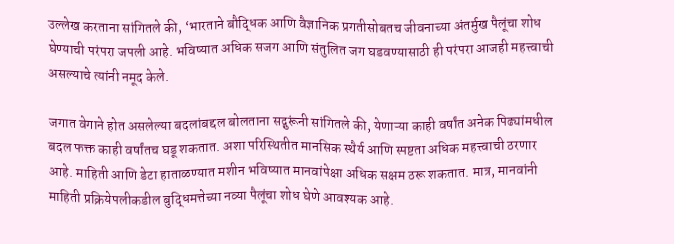उल्लेख करताना सांगितले की, ‘भारताने बौद्धिक आणि वैज्ञानिक प्रगतीसोबतच जीवनाच्या अंतर्मुख पैलूंचा शोध घेण्याची परंपरा जपली आहे. भविष्यात अधिक सजग आणि संतुलित जग घडवण्यासाठी ही परंपरा आजही महत्त्वाची असल्याचे त्यांनी नमूद केले.

जगात वेगाने होत असलेल्या बदलांबद्दल बोलताना सद्गुरूंनी सांगितले की, येणाऱ्या काही वर्षांत अनेक पिढ्यांमधील बदल फक्त काही वर्षांतच घडू शकतात. अशा परिस्थितीत मानसिक स्थैर्य आणि स्पष्टता अधिक महत्त्वाची ठरणार आहे. माहिती आणि डेटा हाताळण्यात मशीन भविष्यात मानवांपेक्षा अधिक सक्षम ठरू शकतात. मात्र, मानवांनी माहिती प्रक्रियेपलीकडील बुद्धिमत्तेच्या नव्या पैलूंचा शोध घेणे आवश्यक आहे.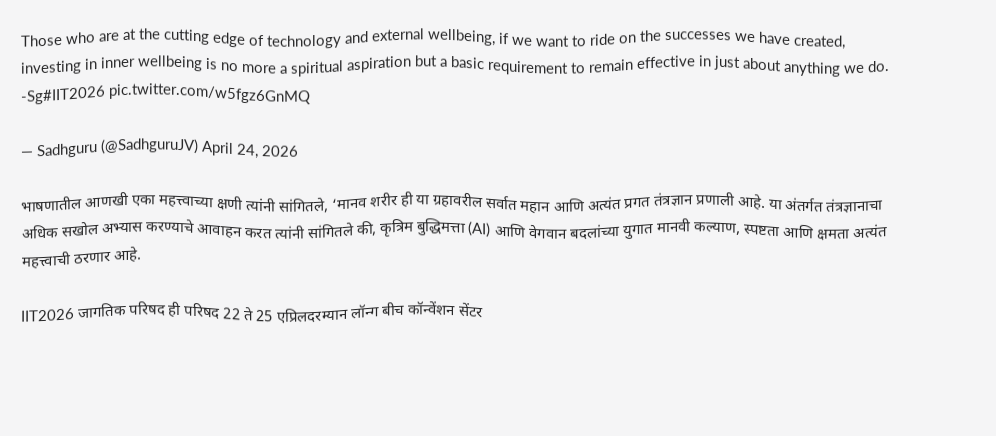Those who are at the cutting edge of technology and external wellbeing, if we want to ride on the successes we have created, investing in inner wellbeing is no more a spiritual aspiration but a basic requirement to remain effective in just about anything we do. -Sg#IIT2026 pic.twitter.com/w5fgz6GnMQ

— Sadhguru (@SadhguruJV) April 24, 2026

भाषणातील आणखी एका महत्त्वाच्या क्षणी त्यांनी सांगितले, ‘मानव शरीर ही या ग्रहावरील सर्वात महान आणि अत्यंत प्रगत तंत्रज्ञान प्रणाली आहे. या अंतर्गत तंत्रज्ञानाचा अधिक सखोल अभ्यास करण्याचे आवाहन करत त्यांनी सांगितले की, कृत्रिम बुद्धिमत्ता (AI) आणि वेगवान बदलांच्या युगात मानवी कल्याण, स्पष्टता आणि क्षमता अत्यंत महत्त्वाची ठरणार आहे.

IIT2026 जागतिक परिषद ही परिषद 22 ते 25 एप्रिलदरम्यान लॉन्ग बीच कॉन्वेंशन सेंटर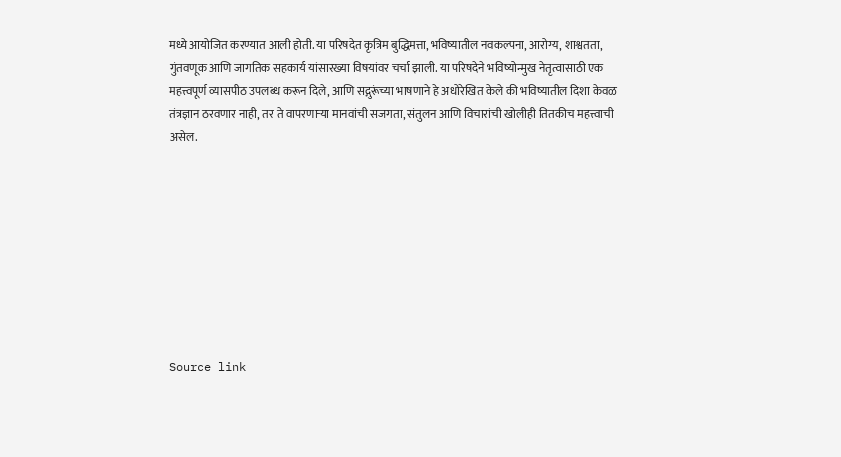मध्ये आयोजित करण्यात आली होती. या परिषदेत कृत्रिम बुद्धिमत्ता, भविष्यातील नवकल्पना, आरोग्य, शाश्वतता, गुंतवणूक आणि जागतिक सहकार्य यांसारख्या विषयांवर चर्चा झाली. या परिषदेने भविष्योन्मुख नेतृत्वासाठी एक महत्त्वपूर्ण व्यासपीठ उपलब्ध करून दिले, आणि सद्गुरूंच्या भाषणाने हे अधोरेखित केले की भविष्यातील दिशा केवळ तंत्रज्ञान ठरवणार नाही, तर ते वापरणाऱ्या मानवांची सजगता, संतुलन आणि विचारांची खोलीही तितकीच महत्त्वाची असेल.









Source link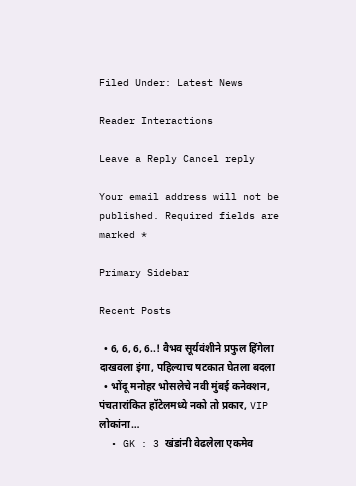Filed Under: Latest News

Reader Interactions

Leave a Reply Cancel reply

Your email address will not be published. Required fields are marked *

Primary Sidebar

Recent Posts

  • 6, 6, 6, 6..! वैभव सूर्यवंशीने प्रफुल हिंगेला दाखवला इंगा, पहिल्याच षटकात घेतला बदला
  • भोंदू मनोहर भोसलेचे नवी मुंबई कनेक्शन, पंचतारांकित हॉटेलमध्ये नको तो प्रकार, VIP लोकांना…
  • GK : 3 खंडांनी वेढलेला एकमेव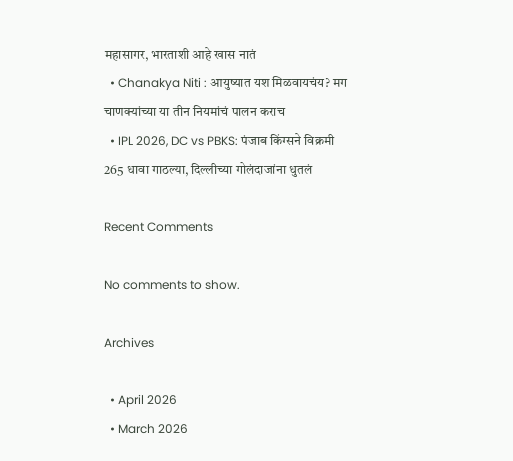महासागर, भारताशी आहे खास नातं
  • Chanakya Niti : आयुष्यात यश मिळवायचंय? मग चाणक्यांच्या या तीन नियमांचं पालन कराच
  • IPL 2026, DC vs PBKS: पंजाब किंग्सने विक्रमी 265 धावा गाठल्या, दिल्लीच्या गोलंदाजांना धुतलं

Recent Comments

No comments to show.

Archives

  • April 2026
  • March 2026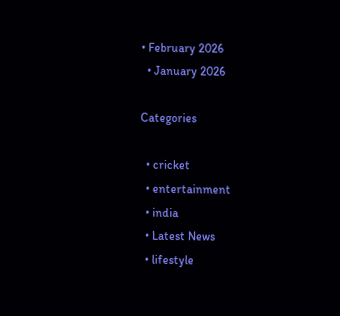• February 2026
  • January 2026

Categories

  • cricket
  • entertainment
  • india
  • Latest News
  • lifestyle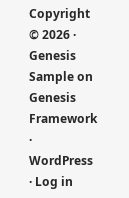Copyright © 2026 · Genesis Sample on Genesis Framework · WordPress · Log in